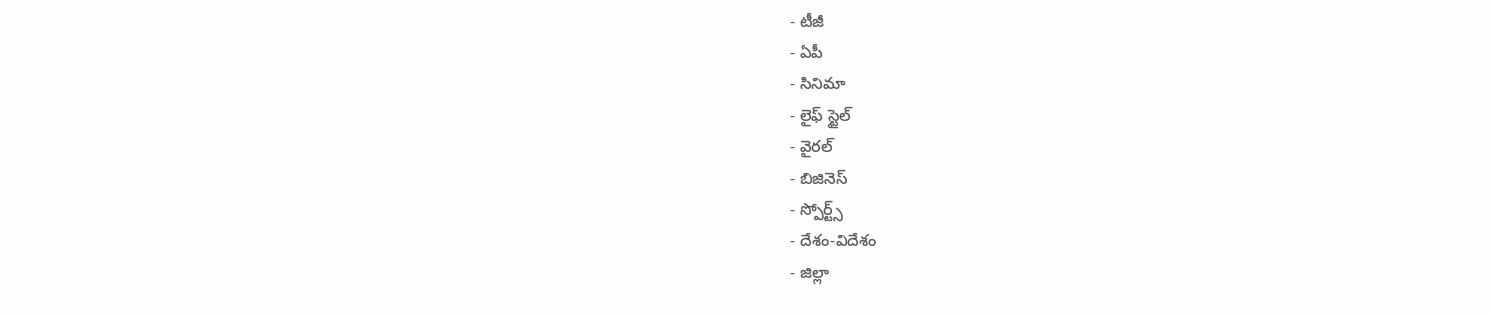- టీజీ
- ఏపీ
- సినిమా
- లైఫ్ స్టైల్
- వైరల్
- బిజినెస్
- స్పోర్ట్స్
- దేశం-విదేశం
- జిల్లా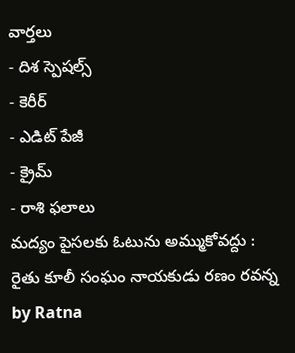వార్తలు
- దిశ స్పెషల్స్
- కెరీర్
- ఎడిట్ పేజీ
- క్రైమ్
- రాశి ఫలాలు
మద్యం పైసలకు ఓటును అమ్ముకోవద్దు : రైతు కూలీ సంఘం నాయకుడు రణం రవన్న
by Ratna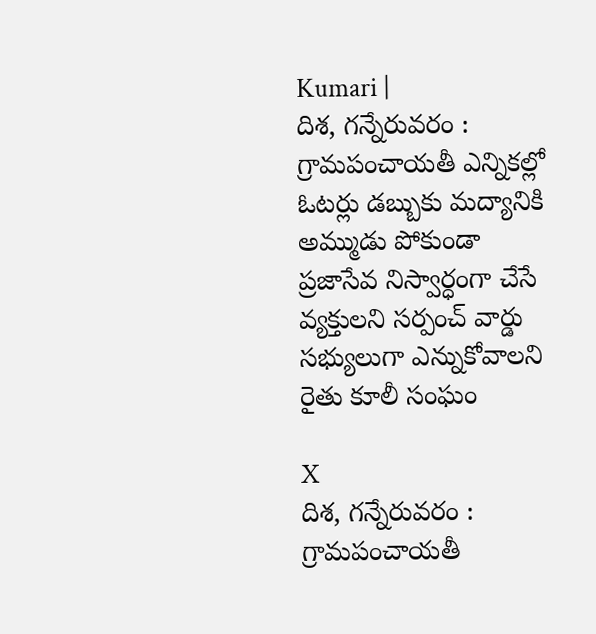Kumari |
దిశ, గన్నేరువరం : గ్రామపంచాయతీ ఎన్నికల్లో ఓటర్లు డబ్బుకు మద్యానికి అమ్ముడు పోకుండా ప్రజాసేవ నిస్వార్ధంగా చేసే వ్యక్తులని సర్పంచ్ వార్డు సభ్యులుగా ఎన్నుకోవాలని రైతు కూలీ సంఘం

X
దిశ, గన్నేరువరం : గ్రామపంచాయతీ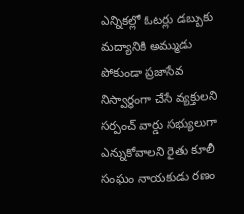ఎన్నికల్లో ఓటర్లు డబ్బుకు మద్యానికి అమ్ముడు పోకుండా ప్రజాసేవ నిస్వార్ధంగా చేసే వ్యక్తులని సర్పంచ్ వార్డు సభ్యులుగా ఎన్నుకోవాలని రైతు కూలీ సంఘం నాయకుడు రణం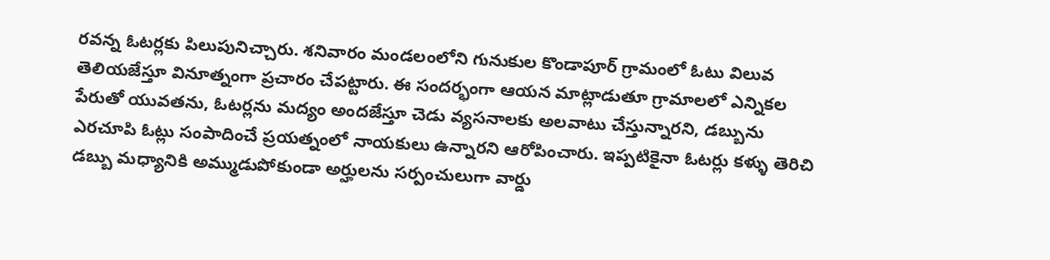రవన్న ఓటర్లకు పిలుపునిచ్చారు. శనివారం మండలంలోని గునుకుల కొండాపూర్ గ్రామంలో ఓటు విలువ తెలియజేస్తూ వినూత్నంగా ప్రచారం చేపట్టారు. ఈ సందర్భంగా ఆయన మాట్లాడుతూ గ్రామాలలో ఎన్నికల పేరుతో యువతను, ఓటర్లను మద్యం అందజేస్తూ చెడు వ్యసనాలకు అలవాటు చేస్తున్నారని, డబ్బును ఎరచూపి ఓట్లు సంపాదించే ప్రయత్నంలో నాయకులు ఉన్నారని ఆరోపించారు. ఇప్పటికైనా ఓటర్లు కళ్ళు తెరిచి డబ్బు మధ్యానికి అమ్ముడుపోకుండా అర్హులను సర్పంచులుగా వార్డు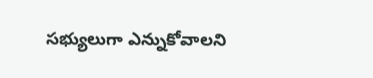సభ్యులుగా ఎన్నుకోవాలని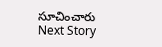సూచించారు
Next Story